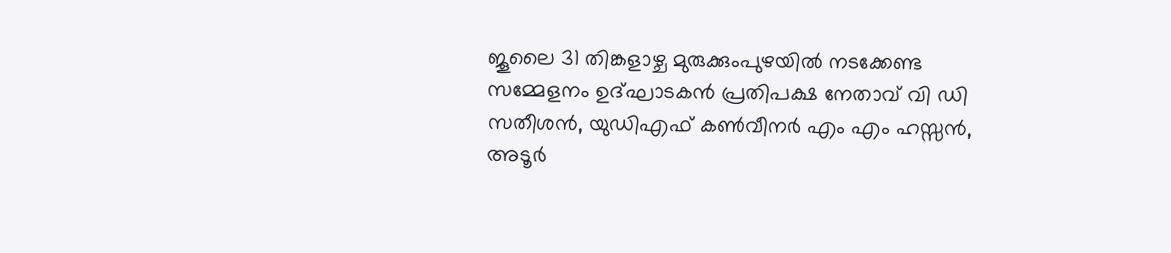ജൂലൈ 31 തിങ്കളാഴ്ച മുരുക്കുംപുഴയിൽ നടക്കേണ്ട സമ്മേളനം ഉദ്ഘാടകൻ പ്രതിപക്ഷ നേതാവ് വി ഡി സതീശൻ, യുഡിഎഫ് കൺവീനർ എം എം ഹസ്സൻ, അടൂർ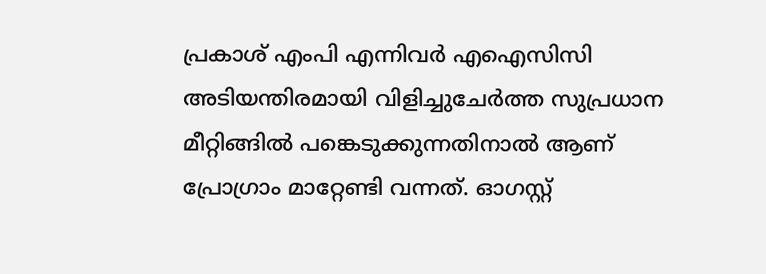പ്രകാശ് എംപി എന്നിവർ എഐസിസി അടിയന്തിരമായി വിളിച്ചുചേർത്ത സുപ്രധാന മീറ്റിങ്ങിൽ പങ്കെടുക്കുന്നതിനാൽ ആണ് പ്രോഗ്രാം മാറ്റേണ്ടി വന്നത്. ഓഗസ്റ്റ്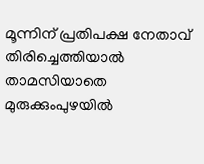മൂന്നിന് പ്രതിപക്ഷ നേതാവ് തിരിച്ചെത്തിയാൽ താമസിയാതെ മുരുക്കുംപുഴയിൽ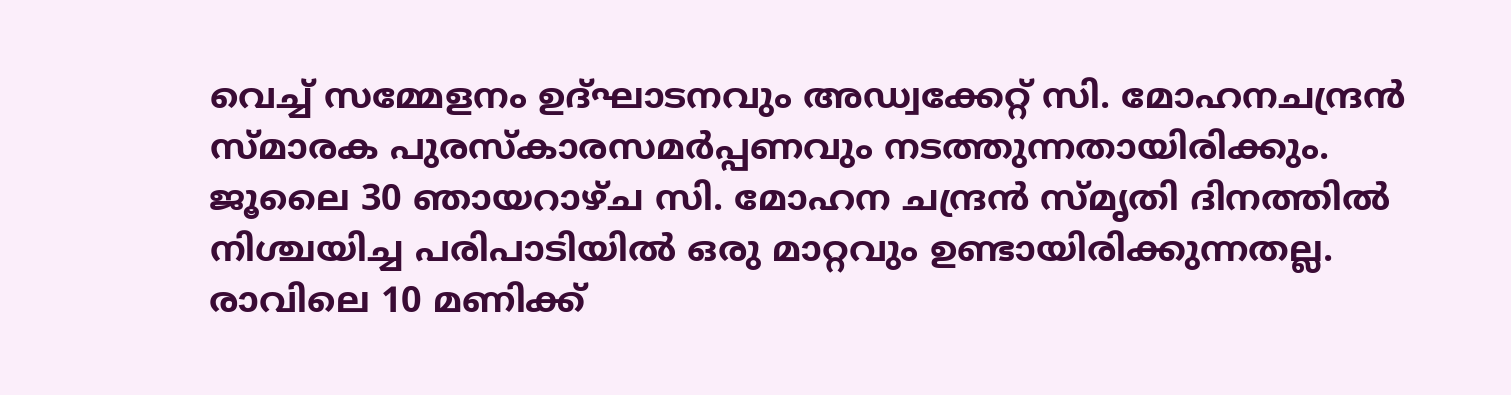വെച്ച് സമ്മേളനം ഉദ്ഘാടനവും അഡ്വക്കേറ്റ് സി. മോഹനചന്ദ്രൻ സ്മാരക പുരസ്കാരസമർപ്പണവും നടത്തുന്നതായിരിക്കും.
ജൂലൈ 30 ഞായറാഴ്ച സി. മോഹന ചന്ദ്രൻ സ്മൃതി ദിനത്തിൽ നിശ്ചയിച്ച പരിപാടിയിൽ ഒരു മാറ്റവും ഉണ്ടായിരിക്കുന്നതല്ല. രാവിലെ 10 മണിക്ക്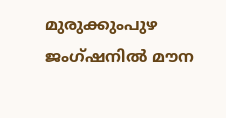മുരുക്കുംപുഴ ജംഗ്ഷനിൽ മൗന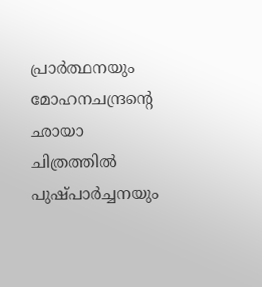പ്രാർത്ഥനയും മോഹനചന്ദ്രന്റെ ഛായാ ചിത്രത്തിൽ പുഷ്പാർച്ചനയും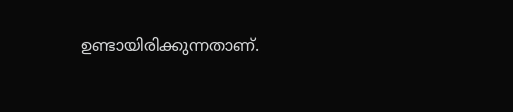ഉണ്ടായിരിക്കുന്നതാണ്.